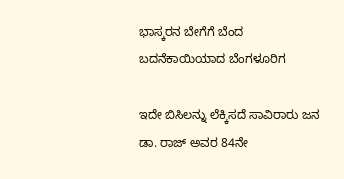ಭಾಸ್ಕರನ ಬೇಗೆಗೆ ಬೆಂದ ಬದನೆಕಾಯಿಯಾದ ಬೆಂಗಳೂರಿಗ

ಇದೇ ಬಿಸಿಲನ್ನು ಲೆಕ್ಕಿಸದೆ ಸಾವಿರಾರು ಜನ ಡಾ. ರಾಜ್ ಅವರ 84ನೇ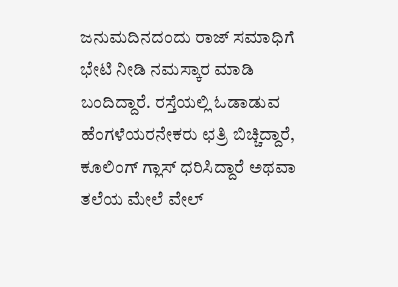ಜನುಮದಿನದಂದು ರಾಜ್ ಸಮಾಧಿಗೆ ಭೇಟಿ ನೀಡಿ ನಮಸ್ಕಾರ ಮಾಡಿ ಬಂದಿದ್ದಾರೆ. ರಸ್ತೆಯಲ್ಲಿ ಓಡಾಡುವ ಹೆಂಗಳೆಯರನೇಕರು ಛತ್ರಿ ಬಿಚ್ಚಿದ್ದಾರೆ, ಕೂಲಿಂಗ್ ಗ್ಲಾಸ್ ಧರಿಸಿದ್ದಾರೆ ಅಥವಾ ತಲೆಯ ಮೇಲೆ ವೇಲ್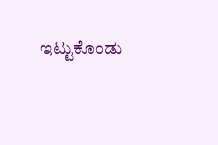ಇಟ್ಟುಕೊಂಡು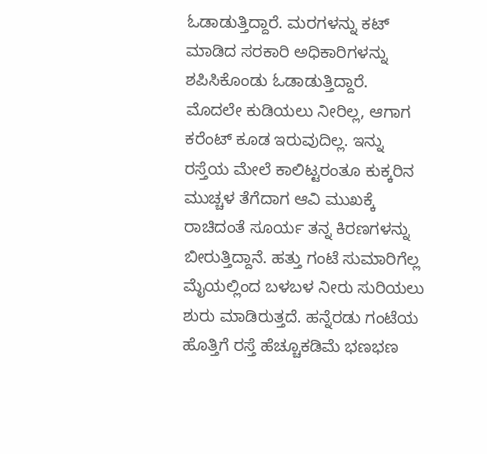ಓಡಾಡುತ್ತಿದ್ದಾರೆ. ಮರಗಳನ್ನು ಕಟ್ ಮಾಡಿದ ಸರಕಾರಿ ಅಧಿಕಾರಿಗಳನ್ನು ಶಪಿಸಿಕೊಂಡು ಓಡಾಡುತ್ತಿದ್ದಾರೆ.
ಮೊದಲೇ ಕುಡಿಯಲು ನೀರಿಲ್ಲ, ಆಗಾಗ ಕರೆಂಟ್ ಕೂಡ ಇರುವುದಿಲ್ಲ. ಇನ್ನು ರಸ್ತೆಯ ಮೇಲೆ ಕಾಲಿಟ್ಟರಂತೂ ಕುಕ್ಕರಿನ ಮುಚ್ಚಳ ತೆಗೆದಾಗ ಆವಿ ಮುಖಕ್ಕೆ ರಾಚಿದಂತೆ ಸೂರ್ಯ ತನ್ನ ಕಿರಣಗಳನ್ನು ಬೀರುತ್ತಿದ್ದಾನೆ. ಹತ್ತು ಗಂಟೆ ಸುಮಾರಿಗೆಲ್ಲ ಮೈಯಲ್ಲಿಂದ ಬಳಬಳ ನೀರು ಸುರಿಯಲು ಶುರು ಮಾಡಿರುತ್ತದೆ. ಹನ್ನೆರಡು ಗಂಟೆಯ ಹೊತ್ತಿಗೆ ರಸ್ತೆ ಹೆಚ್ಚೂಕಡಿಮೆ ಭಣಭಣ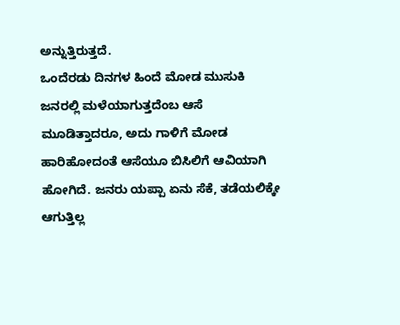ಅನ್ನುತ್ತಿರುತ್ತದೆ.
ಒಂದೆರಡು ದಿನಗಳ ಹಿಂದೆ ಮೋಡ ಮುಸುಕಿ ಜನರಲ್ಲಿ ಮಳೆಯಾಗುತ್ತದೆಂಬ ಆಸೆ ಮೂಡಿತ್ತಾದರೂ, ಅದು ಗಾಳಿಗೆ ಮೋಡ ಹಾರಿಹೋದಂತೆ ಆಸೆಯೂ ಬಿಸಿಲಿಗೆ ಆವಿಯಾಗಿ ಹೋಗಿದೆ. ಜನರು ಯಪ್ಪಾ ಏನು ಸೆಕೆ, ತಡೆಯಲಿಕ್ಕೇ ಆಗುತ್ತಿಲ್ಲ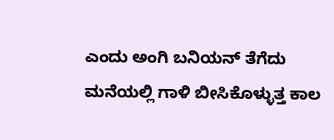ಎಂದು ಅಂಗಿ ಬನಿಯನ್ ತೆಗೆದು ಮನೆಯಲ್ಲಿ ಗಾಳಿ ಬೀಸಿಕೊಳ್ಳುತ್ತ ಕಾಲ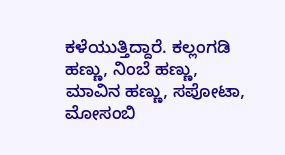ಕಳೆಯುತ್ತಿದ್ದಾರೆ. ಕಲ್ಲಂಗಡಿ ಹಣ್ಣು, ನಿಂಬೆ ಹಣ್ಣು, ಮಾವಿನ ಹಣ್ಣು, ಸಪೋಟಾ, ಮೋಸಂಬಿ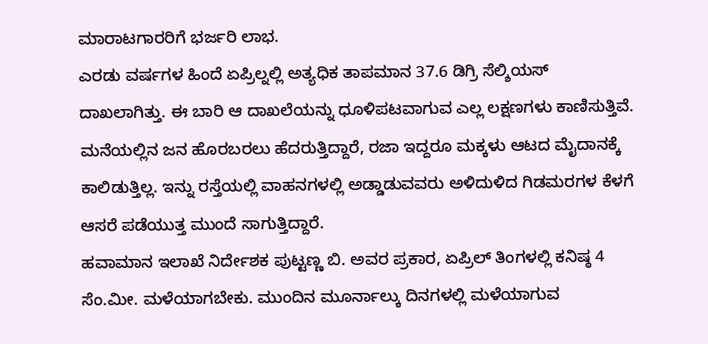ಮಾರಾಟಗಾರರಿಗೆ ಭರ್ಜರಿ ಲಾಭ.
ಎರಡು ವರ್ಷಗಳ ಹಿಂದೆ ಏಪ್ರಿಲ್ನಲ್ಲಿ ಅತ್ಯಧಿಕ ತಾಪಮಾನ 37.6 ಡಿಗ್ರಿ ಸೆಲ್ಶಿಯಸ್ ದಾಖಲಾಗಿತ್ತು. ಈ ಬಾರಿ ಆ ದಾಖಲೆಯನ್ನು ಧೂಳಿಪಟವಾಗುವ ಎಲ್ಲ ಲಕ್ಷಣಗಳು ಕಾಣಿಸುತ್ತಿವೆ. ಮನೆಯಲ್ಲಿನ ಜನ ಹೊರಬರಲು ಹೆದರುತ್ತಿದ್ದಾರೆ, ರಜಾ ಇದ್ದರೂ ಮಕ್ಕಳು ಆಟದ ಮೈದಾನಕ್ಕೆ ಕಾಲಿಡುತ್ತಿಲ್ಲ. ಇನ್ನು ರಸ್ತೆಯಲ್ಲಿ ವಾಹನಗಳಲ್ಲಿ ಅಡ್ಡಾಡುವವರು ಅಳಿದುಳಿದ ಗಿಡಮರಗಳ ಕೆಳಗೆ ಆಸರೆ ಪಡೆಯುತ್ತ ಮುಂದೆ ಸಾಗುತ್ತಿದ್ದಾರೆ.
ಹವಾಮಾನ ಇಲಾಖೆ ನಿರ್ದೇಶಕ ಪುಟ್ಟಣ್ಣ ಬಿ. ಅವರ ಪ್ರಕಾರ, ಏಪ್ರಿಲ್ ತಿಂಗಳಲ್ಲಿ ಕನಿಷ್ಠ 4 ಸೆಂ.ಮೀ. ಮಳೆಯಾಗಬೇಕು. ಮುಂದಿನ ಮೂರ್ನಾಲ್ಕು ದಿನಗಳಲ್ಲಿ ಮಳೆಯಾಗುವ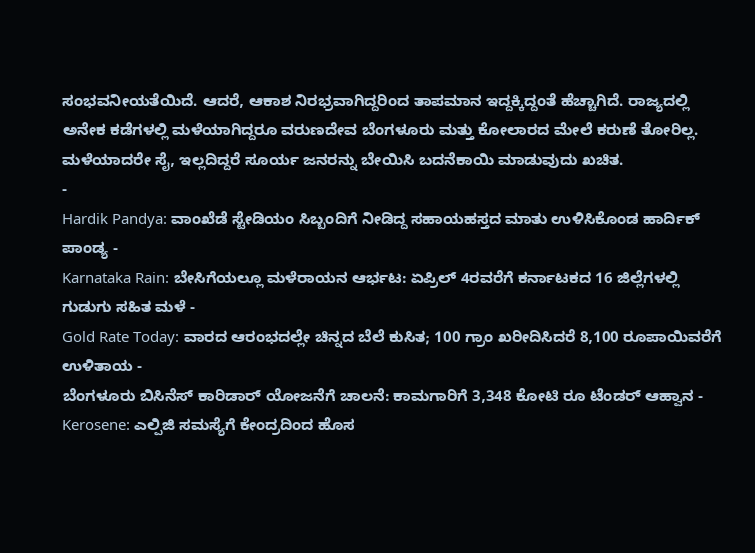ಸಂಭವನೀಯತೆಯಿದೆ. ಆದರೆ, ಆಕಾಶ ನಿರಭ್ರವಾಗಿದ್ದರಿಂದ ತಾಪಮಾನ ಇದ್ದಕ್ಕಿದ್ದಂತೆ ಹೆಚ್ಚಾಗಿದೆ. ರಾಜ್ಯದಲ್ಲಿ ಅನೇಕ ಕಡೆಗಳಲ್ಲಿ ಮಳೆಯಾಗಿದ್ದರೂ ವರುಣದೇವ ಬೆಂಗಳೂರು ಮತ್ತು ಕೋಲಾರದ ಮೇಲೆ ಕರುಣೆ ತೋರಿಲ್ಲ. ಮಳೆಯಾದರೇ ಸೈ, ಇಲ್ಲದಿದ್ದರೆ ಸೂರ್ಯ ಜನರನ್ನು ಬೇಯಿಸಿ ಬದನೆಕಾಯಿ ಮಾಡುವುದು ಖಚಿತ.
-
Hardik Pandya: ವಾಂಖೆಡೆ ಸ್ಟೇಡಿಯಂ ಸಿಬ್ಬಂದಿಗೆ ನೀಡಿದ್ದ ಸಹಾಯಹಸ್ತದ ಮಾತು ಉಳಿಸಿಕೊಂಡ ಹಾರ್ದಿಕ್ ಪಾಂಡ್ಯ -
Karnataka Rain: ಬೇಸಿಗೆಯಲ್ಲೂ ಮಳೆರಾಯನ ಆರ್ಭಟ: ಏಪ್ರಿಲ್ 4ರವರೆಗೆ ಕರ್ನಾಟಕದ 16 ಜಿಲ್ಲೆಗಳಲ್ಲಿ ಗುಡುಗು ಸಹಿತ ಮಳೆ -
Gold Rate Today: ವಾರದ ಆರಂಭದಲ್ಲೇ ಚಿನ್ನದ ಬೆಲೆ ಕುಸಿತ; 100 ಗ್ರಾಂ ಖರೀದಿಸಿದರೆ 8,100 ರೂಪಾಯಿವರೆಗೆ ಉಳಿತಾಯ -
ಬೆಂಗಳೂರು ಬಿಸಿನೆಸ್ ಕಾರಿಡಾರ್ ಯೋಜನೆಗೆ ಚಾಲನೆ: ಕಾಮಗಾರಿಗೆ 3,348 ಕೋಟಿ ರೂ ಟೆಂಡರ್ ಆಹ್ವಾನ -
Kerosene: ಎಲ್ಪಿಜಿ ಸಮಸ್ಯೆಗೆ ಕೇಂದ್ರದಿಂದ ಹೊಸ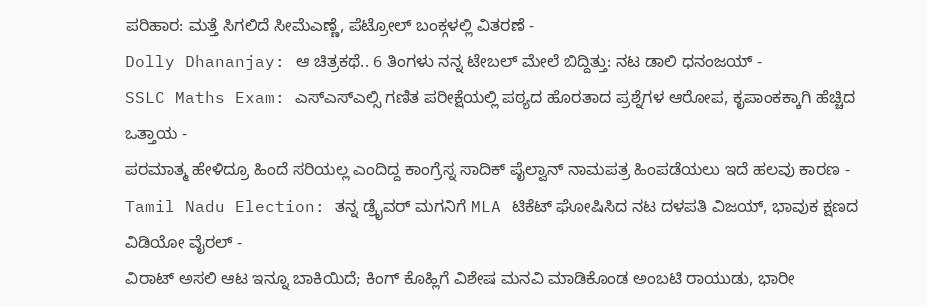ಪರಿಹಾರ: ಮತ್ತೆ ಸಿಗಲಿದೆ ಸೀಮೆಎಣ್ಣೆ, ಪೆಟ್ರೋಲ್ ಬಂಕ್ಗಳಲ್ಲಿ ವಿತರಣೆ -
Dolly Dhananjay: ಆ ಚಿತ್ರಕಥೆ.. 6 ತಿಂಗಳು ನನ್ನ ಟೇಬಲ್ ಮೇಲೆ ಬಿದ್ದಿತ್ತು: ನಟ ಡಾಲಿ ಧನಂಜಯ್ -
SSLC Maths Exam: ಎಸ್ಎಸ್ಎಲ್ಸಿ ಗಣಿತ ಪರೀಕ್ಷೆಯಲ್ಲಿ ಪಠ್ಯದ ಹೊರತಾದ ಪ್ರಶ್ನೆಗಳ ಆರೋಪ, ಕೃಪಾಂಕಕ್ಕಾಗಿ ಹೆಚ್ಚಿದ ಒತ್ತಾಯ -
ಪರಮಾತ್ಮ ಹೇಳಿದ್ರೂ ಹಿಂದೆ ಸರಿಯಲ್ಲ ಎಂದಿದ್ದ ಕಾಂಗ್ರೆಸ್ನ ಸಾದಿಕ್ ಪೈಲ್ವಾನ್ ನಾಮಪತ್ರ ಹಿಂಪಡೆಯಲು ಇದೆ ಹಲವು ಕಾರಣ -
Tamil Nadu Election: ತನ್ನ ಡ್ರೈವರ್ ಮಗನಿಗೆ MLA ಟಿಕೆಟ್ ಘೋಷಿಸಿದ ನಟ ದಳಪತಿ ವಿಜಯ್, ಭಾವುಕ ಕ್ಷಣದ ವಿಡಿಯೋ ವೈರಲ್ -
ವಿರಾಟ್ ಅಸಲಿ ಆಟ ಇನ್ನೂ ಬಾಕಿಯಿದೆ; ಕಿಂಗ್ ಕೊಹ್ಲಿಗೆ ವಿಶೇಷ ಮನವಿ ಮಾಡಿಕೊಂಡ ಅಂಬಟಿ ರಾಯುಡು, ಭಾರೀ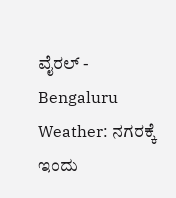ವೈರಲ್ -
Bengaluru Weather: ನಗರಕ್ಕೆ ಇಂದು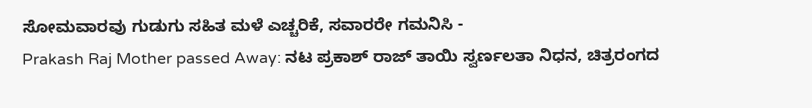ಸೋಮವಾರವು ಗುಡುಗು ಸಹಿತ ಮಳೆ ಎಚ್ಚರಿಕೆ, ಸವಾರರೇ ಗಮನಿಸಿ -
Prakash Raj Mother passed Away: ನಟ ಪ್ರಕಾಶ್ ರಾಜ್ ತಾಯಿ ಸ್ವರ್ಣಲತಾ ನಿಧನ, ಚಿತ್ರರಂಗದ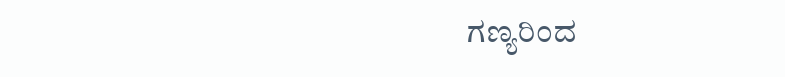ಗಣ್ಯರಿಂದ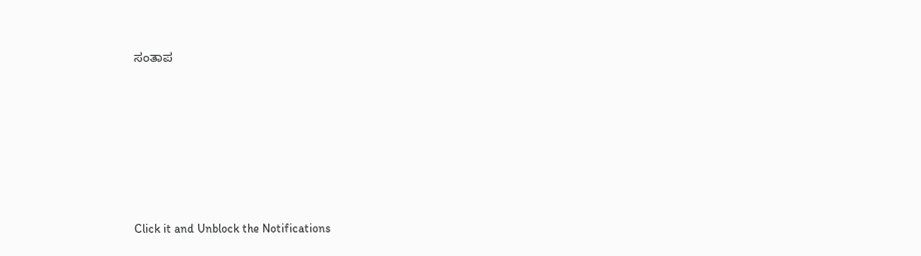ಸಂತಾಪ












Click it and Unblock the Notifications